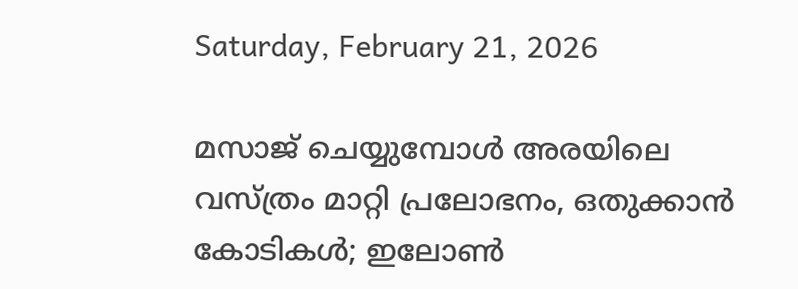Saturday, February 21, 2026

മസാജ് ചെയ്യുമ്പോൾ അരയിലെ വസ്ത്രം മാറ്റി പ്രലോഭനം, ഒതുക്കാൻ കോടികൾ; ഇലോൺ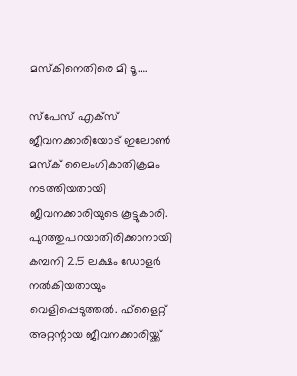മസ്കിനെതിരെ മി ടൂ….

സ്‌പേസ് എക്‌സ് ജീവനക്കാരിയോട് ഇലോണ്‍ മസ്‌ക് ലൈംഗികാതിക്രമം നടത്തിയതായി ജീവനക്കാരിയുടെ കൂട്ടുകാരി. പുറത്തുപറയാതിരിക്കാനായി കമ്പനി 2.5 ലക്ഷം ഡോളര്‍ നല്‍കിയതായും വെളിപ്പെടുത്തല്‍. ഫ്‌ളൈറ്റ് അറ്റന്റായ ജീവനക്കാരിയ്ക്ക്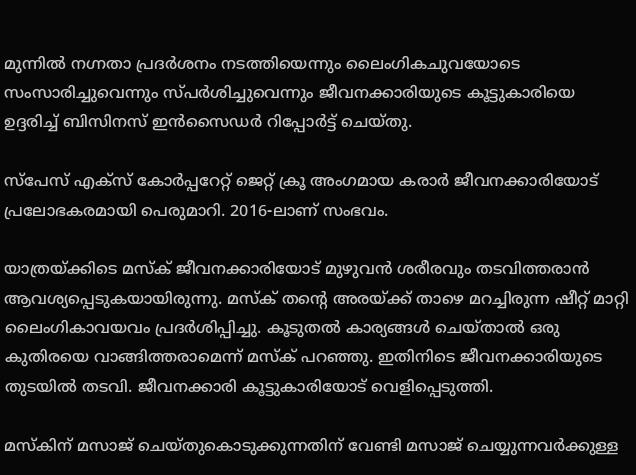മുന്നില്‍ നഗ്നതാ പ്രദര്‍ശനം നടത്തിയെന്നും ലൈംഗികചുവയോടെ സംസാരിച്ചുവെന്നും സ്പര്‍ശിച്ചുവെന്നും ജീവനക്കാരിയുടെ കൂട്ടുകാരിയെ ഉദ്ദരിച്ച് ബിസിനസ് ഇന്‍സൈഡര്‍ റിപ്പോര്‍ട്ട് ചെയ്തു.

സ്‌പേസ് എക്‌സ് കോര്‍പ്പറേറ്റ് ജെറ്റ് ക്രൂ അംഗമായ കരാര്‍ ജീവനക്കാരിയോട് പ്രലോഭകരമായി പെരുമാറി. 2016-ലാണ് സംഭവം.

യാത്രയ്ക്കിടെ മസ്‌ക് ജീവനക്കാരിയോട് മുഴുവന്‍ ശരീരവും തടവിത്തരാന്‍ ആവശ്യപ്പെടുകയായിരുന്നു. മസ്‌ക് തന്റെ അരയ്ക്ക് താഴെ മറച്ചിരുന്ന ഷീറ്റ് മാറ്റി ലൈംഗികാവയവം പ്രദര്‍ശിപ്പിച്ചു. കൂടുതല്‍ കാര്യങ്ങള്‍ ചെയ്താല്‍ ഒരു കുതിരയെ വാങ്ങിത്തരാമെന്ന് മസ്‌ക് പറഞ്ഞു. ഇതിനിടെ ജീവനക്കാരിയുടെ തുടയിൽ തടവി. ജീവനക്കാരി കൂട്ടുകാരിയോട് വെളിപ്പെടുത്തി.

മസ്‌കിന് മസാജ് ചെയ്തുകൊടുക്കുന്നതിന് വേണ്ടി മസാജ് ചെയ്യുന്നവര്‍ക്കുള്ള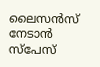ലൈസന്‍സ് നേടാന്‍ സ്‌പേസ്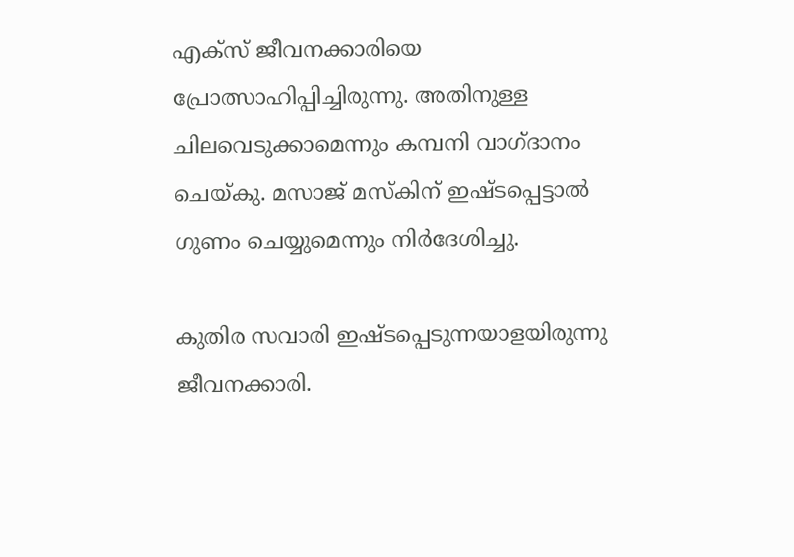എക്‌സ് ജീവനക്കാരിയെ പ്രോത്സാഹിപ്പിച്ചിരുന്നു. അതിനുള്ള ചിലവെടുക്കാമെന്നും കമ്പനി വാഗ്ദാനം ചെയ്കു. മസാജ് മസ്‌കിന് ഇഷ്ടപ്പെട്ടാല്‍ ഗുണം ചെയ്യുമെന്നും നിര്‍ദേശിച്ചു.

കുതിര സവാരി ഇഷ്ടപ്പെടുന്നയാളയിരുന്നു ജീവനക്കാരി.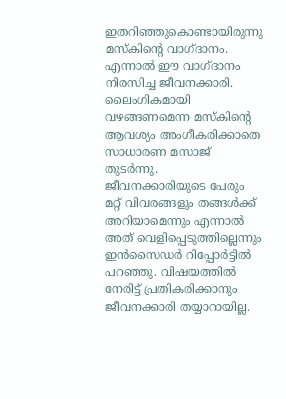ഇതറിഞ്ഞുകൊണ്ടായിരുന്നു മസ്‌കിന്റെ വാഗ്ദാനം. എന്നാല്‍ ഈ വാഗ്ദാനം നിരസിച്ച ജീവനക്കാരി. ലൈംഗികമായി വഴങ്ങണമെന്ന മസ്‌കിന്റെ ആവശ്യം അംഗീകരിക്കാതെ സാധാരണ മസാജ് തുടർന്നു. ജീവനക്കാരിയുടെ പേരും മറ്റ് വിവരങ്ങളും തങ്ങള്‍ക്ക് അറിയാമെന്നും എന്നാല്‍ അത് വെളിപ്പെടുത്തില്ലെന്നും ഇന്‍സൈഡര്‍ റിപ്പോര്‍ട്ടില്‍ പറഞ്ഞു. വിഷയത്തില്‍ നേരിട്ട് പ്രതികരിക്കാനും ജീവനക്കാരി തയ്യാറായില്ല.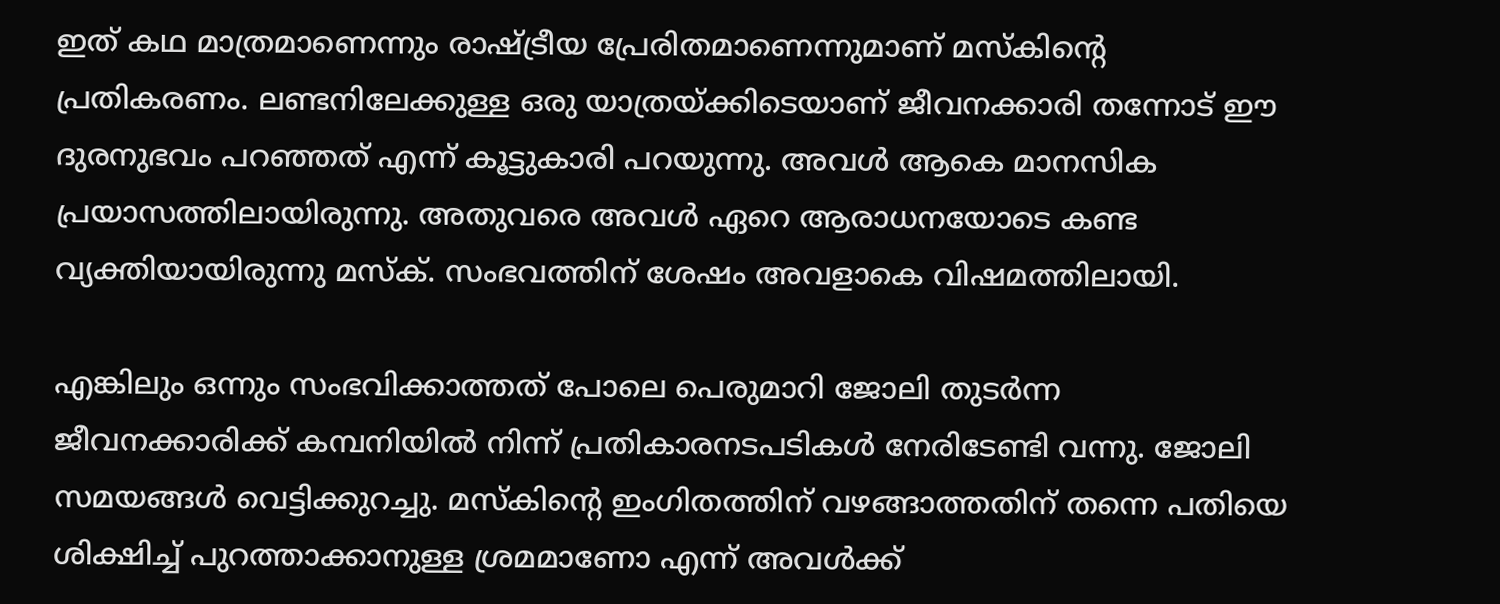ഇത് കഥ മാത്രമാണെന്നും രാഷ്ട്രീയ പ്രേരിതമാണെന്നുമാണ് മസ്‌കിന്റെ പ്രതികരണം. ലണ്ടനിലേക്കുള്ള ഒരു യാത്രയ്ക്കിടെയാണ് ജീവനക്കാരി തന്നോട് ഈ ദുരനുഭവം പറഞ്ഞത് എന്ന് കൂട്ടുകാരി പറയുന്നു. അവള്‍ ആകെ മാനസിക പ്രയാസത്തിലായിരുന്നു. അതുവരെ അവള്‍ ഏറെ ആരാധനയോടെ കണ്ട വ്യക്തിയായിരുന്നു മസ്‌ക്. സംഭവത്തിന് ശേഷം അവളാകെ വിഷമത്തിലായി.

എങ്കിലും ഒന്നും സംഭവിക്കാത്തത് പോലെ പെരുമാറി ജോലി തുടര്‍ന്ന ജീവനക്കാരിക്ക് കമ്പനിയില്‍ നിന്ന് പ്രതികാരനടപടികള്‍ നേരിടേണ്ടി വന്നു. ജോലി സമയങ്ങള്‍ വെട്ടിക്കുറച്ചു. മസ്‌കിന്റെ ഇംഗിതത്തിന് വഴങ്ങാത്തതിന് തന്നെ പതിയെ ശിക്ഷിച്ച് പുറത്താക്കാനുള്ള ശ്രമമാണോ എന്ന് അവള്‍ക്ക്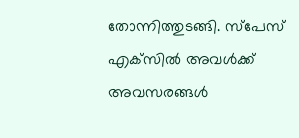തോന്നിത്തുടങ്ങി. സ്‌പേസ് എക്‌സില്‍ അവള്‍ക്ക് അവസരങ്ങള്‍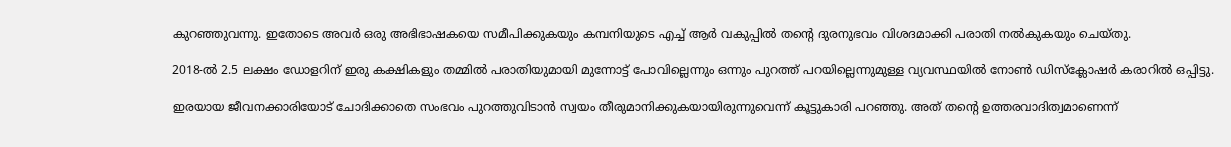കുറഞ്ഞുവന്നു. ഇതോടെ അവര്‍ ഒരു അഭിഭാഷകയെ സമീപിക്കുകയും കമ്പനിയുടെ എച്ച് ആര്‍ വകുപ്പില്‍ തന്റെ ദുരനുഭവം വിശദമാക്കി പരാതി നല്‍കുകയും ചെയ്തു.

2018-ല്‍ 2.5 ലക്ഷം ഡോളറിന് ഇരു കക്ഷികളും തമ്മില്‍ പരാതിയുമായി മുന്നോട്ട് പോവില്ലെന്നും ഒന്നും പുറത്ത് പറയില്ലെന്നുമുള്ള വ്യവസ്ഥയില്‍ നോണ്‍ ഡിസ്‌ക്ലോഷര്‍ കരാറില്‍ ഒപ്പിട്ടു.

ഇരയായ ജീവനക്കാരിയോട് ചോദിക്കാതെ സംഭവം പുറത്തുവിടാന്‍ സ്വയം തീരുമാനിക്കുകയായിരുന്നുവെന്ന് കൂട്ടുകാരി പറഞ്ഞു. അത് തന്റെ ഉത്തരവാദിത്വമാണെന്ന്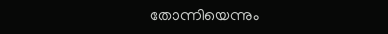തോന്നിയെന്നും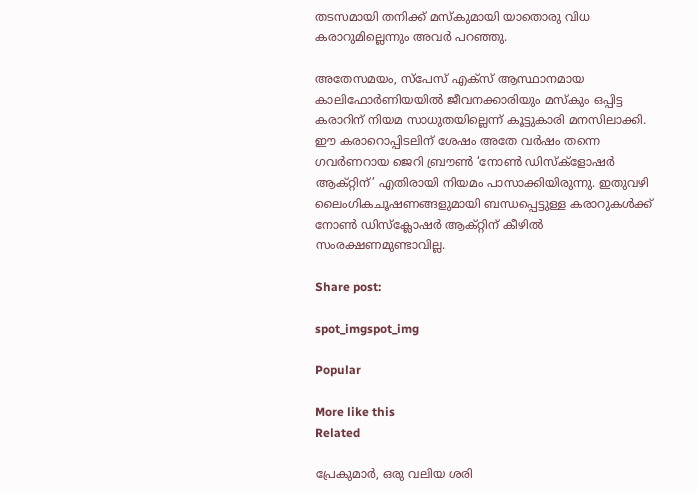തടസമായി തനിക്ക് മസ്‌കുമായി യാതൊരു വിധ കരാറുമില്ലെന്നും അവര്‍ പറഞ്ഞു.

അതേസമയം, സ്‌പേസ് എക്‌സ് ആസ്ഥാനമായ കാലിഫോര്‍ണിയയില്‍ ജീവനക്കാരിയും മസ്‌കും ഒപ്പിട്ട കരാറിന് നിയമ സാധുതയില്ലെന്ന് കൂട്ടുകാരി മനസിലാക്കി. ഈ കരാറൊപ്പിടലിന് ശേഷം അതേ വര്‍ഷം തന്നെ ഗവര്‍ണറായ ജെറി ബ്രൗണ്‍ ‘നോണ്‍ ഡിസ്‌ക്‌ളോഷര്‍ ആക്റ്റിന്’ എതിരായി നിയമം പാസാക്കിയിരുന്നു. ഇതുവഴി ലൈംഗികചൂഷണങ്ങളുമായി ബന്ധപ്പെട്ടുള്ള കരാറുകള്‍ക്ക് നോണ്‍ ഡിസ്‌ക്ലോഷര്‍ ആക്റ്റിന് കീഴില്‍ സംരക്ഷണമുണ്ടാവില്ല.

Share post:

spot_imgspot_img

Popular

More like this
Related

പ്രേകുമാർ, ഒരു വലിയ ശരി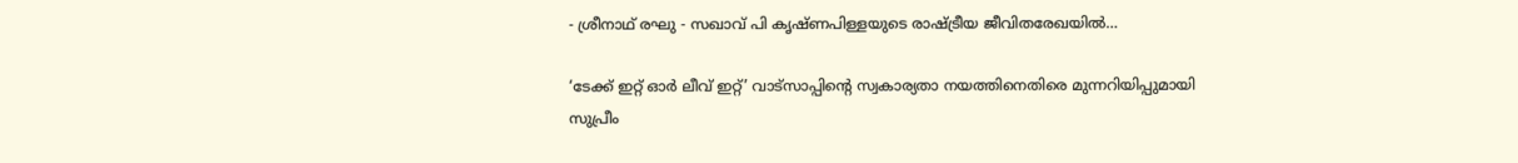- ശ്രീനാഥ് രഘു - സഖാവ് പി കൃഷ്ണപിള്ളയുടെ രാഷ്ട്രീയ ജീവിതരേഖയിൽ...

‘ടേക്ക് ഇറ്റ് ഓർ ലീവ് ഇറ്റ്’ വാട്സാപ്പിന്റെ സ്വകാര്യതാ നയത്തിനെതിരെ മുന്നറിയിപ്പുമായി സുപ്രീം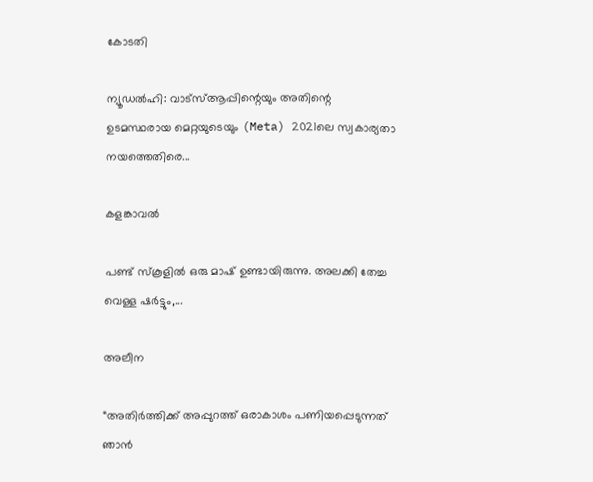കോടതി

ന്യൂഡൽഹി: വാട്‌സ്ആപ്പിന്റെയും അതിന്റെ ഉടമസ്ഥരായ മെറ്റയുടെയും (Meta) 2021ലെ സ്വകാര്യതാ നയത്തെതിരെ...

കളങ്കാവൽ

പണ്ട് സ്കൂളിൽ ഒരു മാഷ് ഉണ്ടായിരുന്നു. അലക്കി തേച്ച വെള്ള ഷർട്ടും,...

അലീന

“അതിര്‍ത്തിക്ക് അപ്പുറത്ത് ഒരാകാശം പണിയപ്പെടുന്നത് ഞാന്‍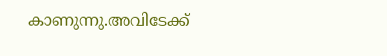കാണുന്നു.അവിടേക്ക്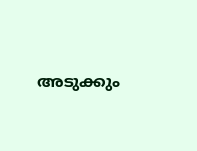അടുക്കും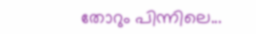തോറും പിന്നിലെ...